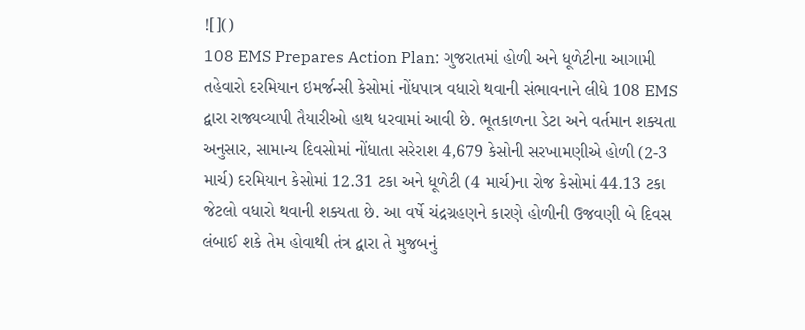![]()
108 EMS Prepares Action Plan: ગુજરાતમાં હોળી અને ધૂળેટીના આગામી તહેવારો દરમિયાન ઇમર્જન્સી કેસોમાં નોંધપાત્ર વધારો થવાની સંભાવનાને લીધે 108 EMS દ્વારા રાજ્યવ્યાપી તૈયારીઓ હાથ ધરવામાં આવી છે. ભૂતકાળના ડેટા અને વર્તમાન શક્યતા અનુસાર, સામાન્ય દિવસોમાં નોંધાતા સરેરાશ 4,679 કેસોની સરખામણીએ હોળી (2-3 માર્ચ) દરમિયાન કેસોમાં 12.31 ટકા અને ધૂળેટી (4 માર્ચ)ના રોજ કેસોમાં 44.13 ટકા જેટલો વધારો થવાની શક્યતા છે. આ વર્ષે ચંદ્રગ્રહણને કારણે હોળીની ઉજવણી બે દિવસ લંબાઈ શકે તેમ હોવાથી તંત્ર દ્વારા તે મુજબનું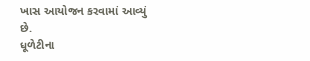ખાસ આયોજન કરવામાં આવ્યું છે.
ધૂળેટીના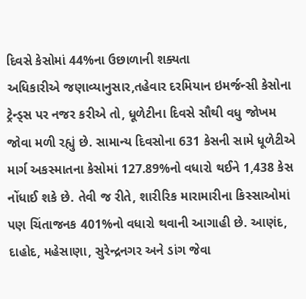દિવસે કેસોમાં 44%ના ઉછાળાની શક્યતા
અધિકારીએ જણાવ્યાનુસાર,તહેવાર દરમિયાન ઇમર્જન્સી કેસોના ટ્રેન્ડ્સ પર નજર કરીએ તો, ધૂળેટીના દિવસે સૌથી વધુ જોખમ જોવા મળી રહ્યું છે. સામાન્ય દિવસોના 631 કેસની સામે ધૂળેટીએ માર્ગ અકસ્માતના કેસોમાં 127.89%નો વધારો થઈને 1,438 કેસ નોંધાઈ શકે છે. તેવી જ રીતે, શારીરિક મારામારીના કિસ્સાઓમાં પણ ચિંતાજનક 401%નો વધારો થવાની આગાહી છે. આણંદ, દાહોદ, મહેસાણા, સુરેન્દ્રનગર અને ડાંગ જેવા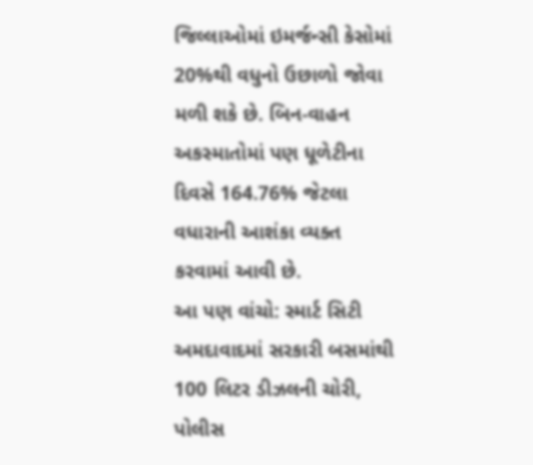જિલ્લાઓમાં ઇમર્જન્સી કેસોમાં 20%થી વધુનો ઉછાળો જોવા મળી શકે છે. બિન-વાહન અકસ્માતોમાં પણ ધૂળેટીના દિવસે 164.76% જેટલા વધારાની આશંકા વ્યક્ત કરવામાં આવી છે.
આ પણ વાંચો: સ્માર્ટ સિટી અમદાવાદમાં સરકારી બસમાંથી 100 લિટર ડીઝલની ચોરી, પોલીસ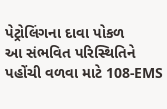પેટ્રોલિંગના દાવા પોકળ
આ સંભવિત પરિસ્થિતિને પહોંચી વળવા માટે 108-EMS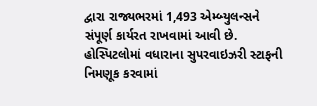દ્વારા રાજ્યભરમાં 1,493 એમ્બ્યુલન્સને સંપૂર્ણ કાર્યરત રાખવામાં આવી છે. હોસ્પિટલોમાં વધારાના સુપરવાઇઝરી સ્ટાફની નિમણૂક કરવામાં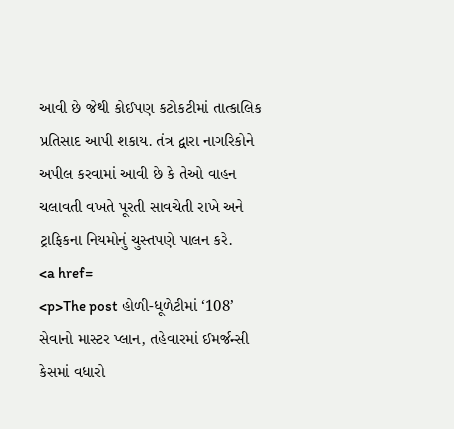આવી છે જેથી કોઈપણ કટોકટીમાં તાત્કાલિક પ્રતિસાદ આપી શકાય. તંત્ર દ્વારા નાગરિકોને અપીલ કરવામાં આવી છે કે તેઓ વાહન ચલાવતી વખતે પૂરતી સાવચેતી રાખે અને ટ્રાફિકના નિયમોનું ચુસ્તપણે પાલન કરે.
<a href=
<p>The post હોળી-ધૂળેટીમાં ‘108’ સેવાનો માસ્ટર પ્લાન, તહેવારમાં ઈમર્જન્સી કેસમાં વધારો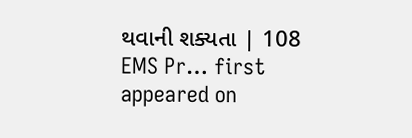થવાની શક્યતા | 108 EMS Pr… first appeared on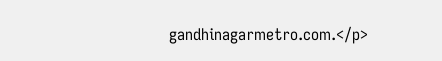gandhinagarmetro.com.</p>